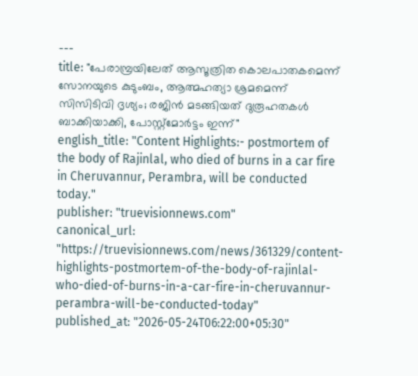---
title: "പേരാമ്പ്രയിലേത് ആസൂത്രിത കൊലപാതകമെന്ന് സോനയുടെ കുടുംബം, ആത്മഹത്യാ ശ്രമമെന്ന് സിസിടിവി ദൃശ്യം; രജിൻ മടങ്ങിയത് ദുരൂഹതകൾ ബാക്കിയാക്കി, പോസ്റ്റ്‌മോർട്ടം ഇന്ന്"
english_title: "Content Highlights:- postmortem of the body of Rajinlal, who died of burns in a car fire in Cheruvannur, Perambra, will be conducted today."
publisher: "truevisionnews.com"
canonical_url: "https://truevisionnews.com/news/361329/content-highlights-postmortem-of-the-body-of-rajinlal-who-died-of-burns-in-a-car-fire-in-cheruvannur-perambra-will-be-conducted-today"
published_at: "2026-05-24T06:22:00+05:30"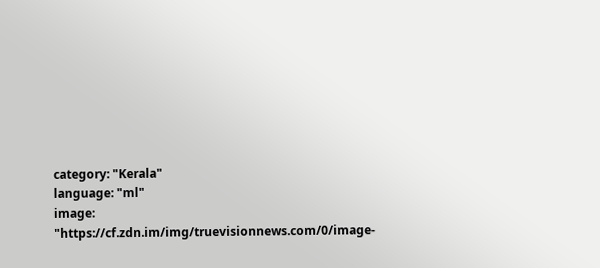category: "Kerala"
language: "ml"
image: "https://cf.zdn.im/img/truevisionnews.com/0/image-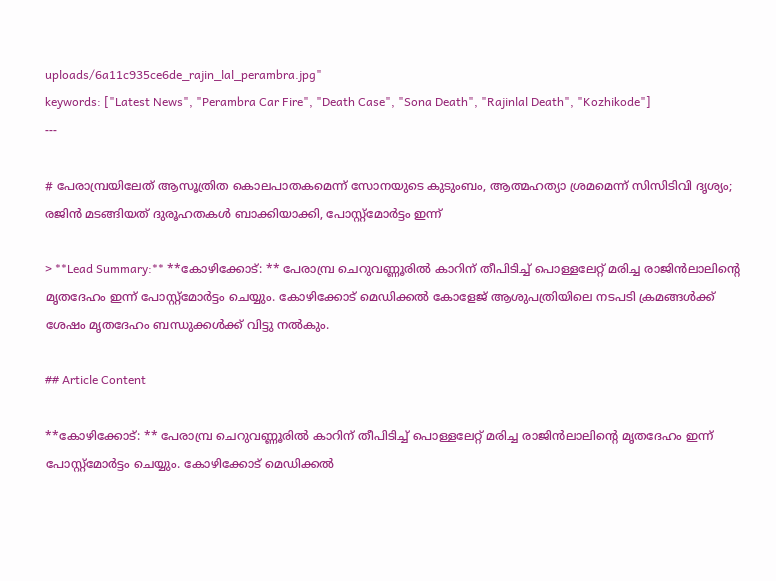uploads/6a11c935ce6de_rajin_lal_perambra.jpg"
keywords: ["Latest News", "Perambra Car Fire", "Death Case", "Sona Death", "Rajinlal Death", "Kozhikode"]
---

# പേരാമ്പ്രയിലേത് ആസൂത്രിത കൊലപാതകമെന്ന് സോനയുടെ കുടുംബം, ആത്മഹത്യാ ശ്രമമെന്ന് സിസിടിവി ദൃശ്യം; രജിൻ മടങ്ങിയത് ദുരൂഹതകൾ ബാക്കിയാക്കി, പോസ്റ്റ്‌മോർട്ടം ഇന്ന്

> **Lead Summary:** **കോഴിക്കോട്: ** പേരാമ്പ്ര ചെറുവണ്ണൂരില്‍ കാറിന് തീപിടിച്ച് പൊള്ളലേറ്റ് മരിച്ച രാജിൻലാലിന്റെ മൃതദേഹം ഇന്ന് പോസ്റ്റ്മോർട്ടം ചെയ്യും. കോഴിക്കോട് മെഡിക്കല്‍ കോളേജ് ആശുപത്രിയിലെ നടപടി ക്രമങ്ങൾക്ക് ശേഷം മൃതദേഹം ബന്ധുക്കൾക്ക് വിട്ടു നൽകും.

## Article Content

**കോഴിക്കോട്: ** പേരാമ്പ്ര ചെറുവണ്ണൂരില്‍ കാറിന് തീപിടിച്ച് പൊള്ളലേറ്റ് മരിച്ച രാജിൻലാലിന്റെ മൃതദേഹം ഇന്ന് പോസ്റ്റ്മോർട്ടം ചെയ്യും. കോഴിക്കോട് മെഡിക്കല്‍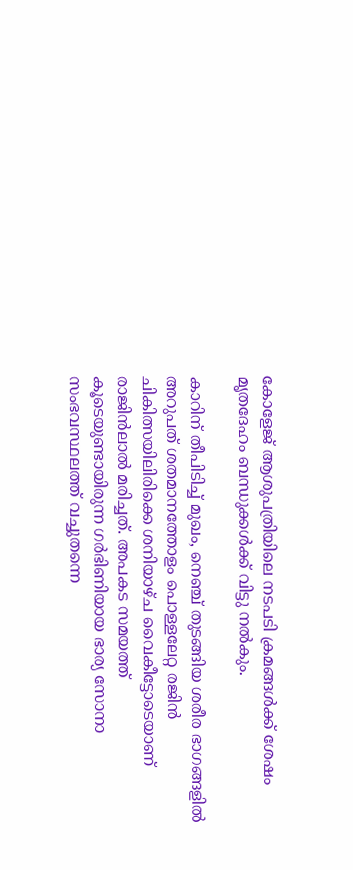കോളേജ് ആശുപത്രിയിലെ നടപടി ക്രമങ്ങൾക്ക് ശേഷം മൃതദേഹം ബന്ധുക്കൾക്ക് വിട്ടു നൽകും.

കാറിന് തീപിടിച്ച് മുഖം, നെഞ്ച് തുടങ്ങിയ ശരീര ഭാഗങ്ങളിൽ അറുപത് ശതമാനത്തോളം പൊള്ളലേറ്റ രജിൻ ചികിത്സയിലിരിക്കെ ശനിയാഴ്ച വൈകീട്ടോടെയാണ് രാജിൻലാൽ മരിച്ചത്. അപകട സമയത്ത് കൂടെയുണ്ടായിരുന്ന ഗർഭിണിയായ ഭാര്യ സോനാ സംഭവസ്ഥലത്ത് വച്ചുതന്നെ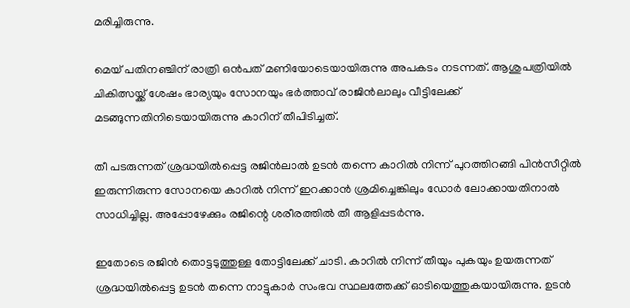മരിച്ചിരുന്നു.

മെയ് പതിനഞ്ചിന് രാത്രി ഒന്‍പത് മണിയോടെയായിരുന്നു അപകടം നടന്നത്. ആശുപത്രിയിൽ ചികിത്സയ്ക്ക് ശേഷം ഭാര്യയും സോനയും ഭർത്താവ് രാജിൻലാലും വീട്ടിലേക്ക് മടങ്ങുന്നതിനിടെയായിരുന്നു കാറിന് തീപിടിച്ചത്.

തീ പടരുന്നത് ശ്രദ്ധയില്‍പ്പെട്ട രജിന്‍ലാല്‍ ഉടന്‍ തന്നെ കാറില്‍ നിന്ന് പുറത്തിറങ്ങി പിന്‍സീറ്റില്‍ ഇരുന്നിരുന്ന സോനയെ കാറില്‍ നിന്ന് ഇറക്കാന്‍ ശ്രമിച്ചെങ്കിലും ഡോര്‍ ലോക്കായതിനാല്‍ സാധിച്ചില്ല. അപ്പോഴേക്കും രജിന്റെ ശരീരത്തില്‍ തീ ആളിപ്പടര്‍ന്നു.

ഇതോടെ രജിന്‍ തൊട്ടടുത്തുള്ള തോട്ടിലേക്ക് ചാടി. കാറില്‍ നിന്ന് തീയും പുകയും ഉയരുന്നത് ശ്രദ്ധയിൽപ്പെട്ട ഉടന്‍ തന്നെ നാട്ടുകാര്‍ സംഭവ സ്ഥലത്തേക്ക് ഓടിയെത്തുകയായിരുന്നു. ഉടന്‍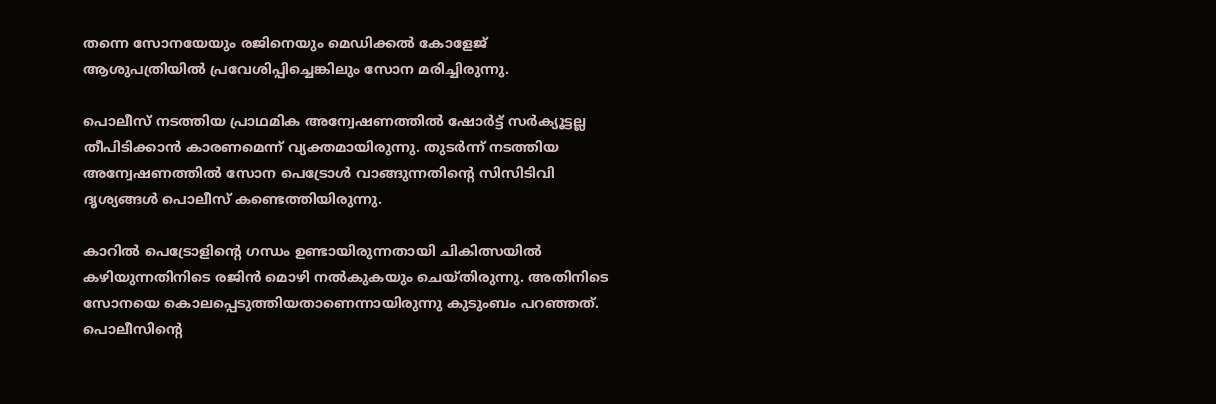തന്നെ സോനയേയും രജിനെയും മെഡിക്കല്‍ കോളേജ് ആശുപത്രിയില്‍ പ്രവേശിപ്പിച്ചെങ്കിലും സോന മരിച്ചിരുന്നു.

പൊലീസ് നടത്തിയ പ്രാഥമിക അന്വേഷണത്തില്‍ ഷോര്‍ട്ട് സര്‍ക്യൂട്ടല്ല തീപിടിക്കാന്‍ കാരണമെന്ന് വ്യക്തമായിരുന്നു. തുടര്‍ന്ന് നടത്തിയ അന്വേഷണത്തില്‍ സോന പെട്രോള്‍ വാങ്ങുന്നതിന്റെ സിസിടിവി ദൃശ്യങ്ങള്‍ പൊലീസ് കണ്ടെത്തിയിരുന്നു.

കാറില്‍ പെട്രോളിന്റെ ഗന്ധം ഉണ്ടായിരുന്നതായി ചികിത്സയില്‍ കഴിയുന്നതിനിടെ രജിൻ മൊഴി നല്‍കുകയും ചെയ്തിരുന്നു. അതിനിടെ സോനയെ കൊലപ്പെടുത്തിയതാണെന്നായിരുന്നു കുടുംബം പറഞ്ഞത്. പൊലീസിന്റെ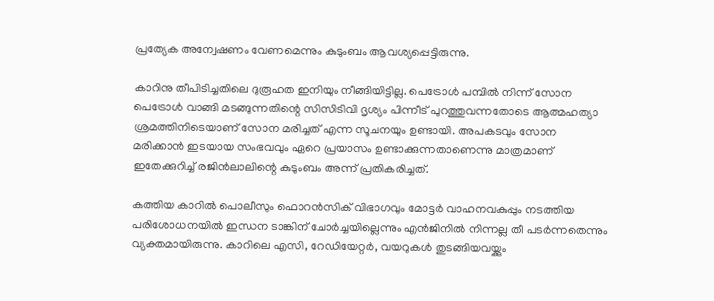പ്രത്യേക അന്വേഷണം വേണമെന്നും കുടുംബം ആവശ്യപ്പെട്ടിരുന്നു.

കാറിനു തീപിടിച്ചതിലെ ദുരൂഹത ഇനിയും നീങ്ങിയിട്ടില്ല. പെട്രോൾ പമ്പിൽ നിന്ന് സോന പെട്രോൾ വാങ്ങി മടങ്ങുന്നതിന്റെ സിസിടിവി ദൃശ്യം പിന്നീട് പുറത്തുവന്നതോടെ ആത്മഹത്യാ ശ്രമത്തിനിടെയാണ് സോന മരിച്ചത് എന്ന സൂചനയും ഉണ്ടായി. അപകടവും സോന മരിക്കാൻ ഇടയായ സംഭവവും ഏറെ പ്രയാസം ഉണ്ടാക്കുന്നതാണെന്നു മാത്രമാണ് ഇതേക്കുറിച്ച് രജിൻലാലിന്റെ കുടുംബം അന്ന് പ്രതികരിച്ചത്.

കത്തിയ കാറിൽ പൊലീസും ഫൊറൻസിക് വിഭാഗവും മോട്ടർ വാഹനവകുപ്പും നടത്തിയ പരിശോധനയിൽ ഇന്ധന ടാങ്കിന് ചോർച്ചയില്ലെന്നും എൻജിനിൽ നിന്നല്ല തീ പടർന്നതെന്നും വ്യക്തമായിരുന്നു. കാറിലെ എസി, റേഡിയേറ്റർ, വയറുകൾ തുടങ്ങിയവയ്ക്കും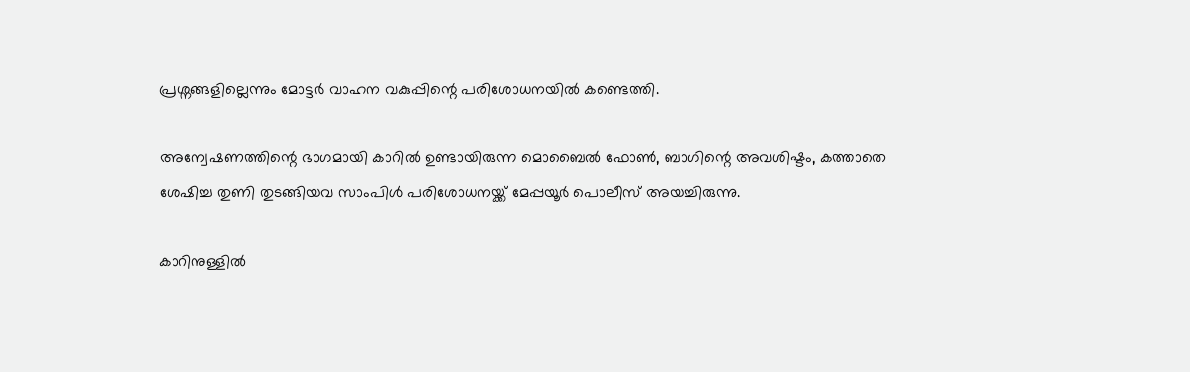പ്രശ്നങ്ങളില്ലെന്നും മോട്ടർ വാഹന വകുപ്പിന്റെ പരിശോധനയിൽ കണ്ടെത്തി.

അന്വേഷണത്തിന്റെ ഭാഗമായി കാറിൽ ഉണ്ടായിരുന്ന മൊബൈൽ ഫോൺ, ബാഗിന്റെ അവശിഷ്ടം, കത്താതെ ശേഷിച്ച തുണി തുടങ്ങിയവ സാംപിൾ പരിശോധനയ്ക്ക് മേപ്പയൂർ പൊലീസ് അയച്ചിരുന്നു.

കാറിനുള്ളിൽ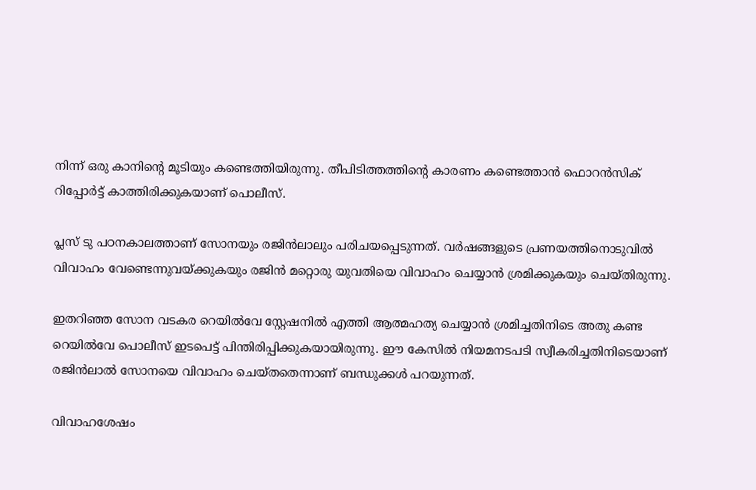നിന്ന് ഒരു കാനിന്റെ മൂടിയും കണ്ടെത്തിയിരുന്നു. തീപിടിത്തത്തിന്റെ കാരണം കണ്ടെത്താൻ ഫൊറൻസിക് റിപ്പോർട്ട് കാത്തിരിക്കുകയാണ് പൊലീസ്.

പ്ലസ് ടു പഠനകാലത്താണ് സോനയും രജിൻലാലും പരിചയപ്പെടുന്നത്. വർഷങ്ങളുടെ പ്രണയത്തിനൊടുവിൽ വിവാഹം വേണ്ടെന്നുവയ്ക്കുകയും രജിൻ മറ്റൊരു യുവതിയെ വിവാഹം ചെയ്യാൻ ശ്രമിക്കുകയും ചെയ്തിരുന്നു.

ഇതറിഞ്ഞ സോന വടകര റെയിൽവേ സ്റ്റേഷനിൽ എത്തി ആത്മഹത്യ ചെയ്യാൻ ശ്രമിച്ചതിനിടെ അതു കണ്ട റെയിൽവേ പൊലീസ് ഇടപെട്ട് പിന്തിരിപ്പിക്കുകയായിരുന്നു. ഈ കേസിൽ നിയമനടപടി സ്വീകരിച്ചതിനിടെയാണ് രജിൻലാൽ സോനയെ വിവാഹം ചെയ്തതെന്നാണ് ബന്ധുക്കൾ പറയുന്നത്.

വിവാഹശേഷം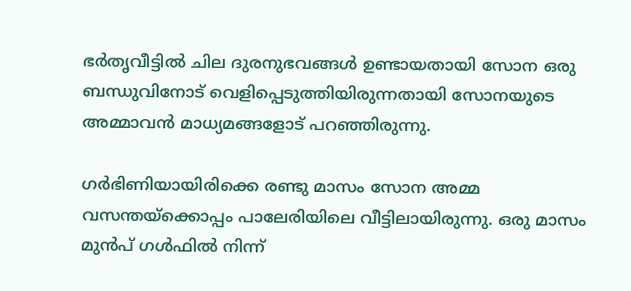ഭർതൃവീട്ടിൽ ചില ദുരനുഭവങ്ങൾ ഉണ്ടായതായി സോന ഒരു ബന്ധുവിനോട് വെളിപ്പെടുത്തിയിരുന്നതായി സോനയുടെ അമ്മാവൻ മാധ്യമങ്ങളോട് പറഞ്ഞിരുന്നു.

ഗർഭിണിയായിരിക്കെ രണ്ടു മാസം സോന അമ്മ വസന്തയ്ക്കൊപ്പം പാലേരിയിലെ വീട്ടിലായിരുന്നു. ഒരു മാസം മുൻപ് ഗൾഫിൽ നിന്ന്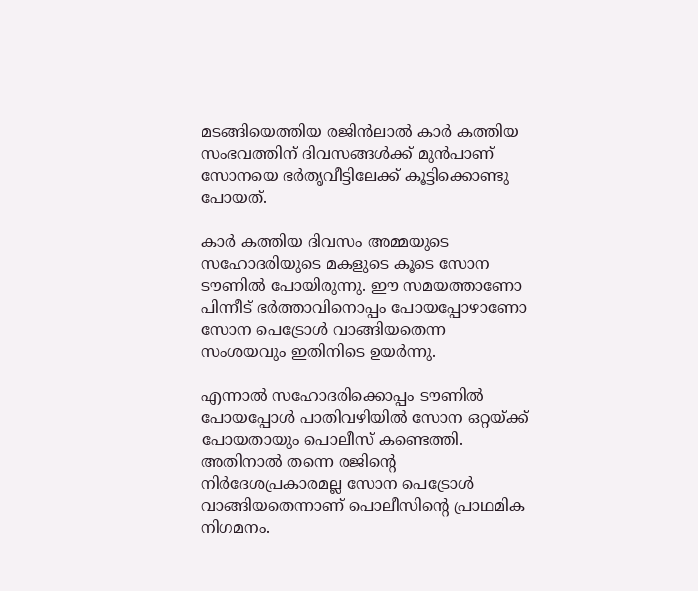മടങ്ങിയെത്തിയ രജിൻലാൽ കാർ കത്തിയ സംഭവത്തിന് ദിവസങ്ങൾക്ക് മുൻപാണ് സോനയെ ഭർതൃവീട്ടിലേക്ക് കൂട്ടിക്കൊണ്ടു പോയത്.

കാർ കത്തിയ ദിവസം അമ്മയുടെ സഹോദരിയുടെ മകളുടെ കൂടെ സോന ടൗണിൽ പോയിരുന്നു. ഈ സമയത്താണോ പിന്നീട് ഭർത്താവിനൊപ്പം പോയപ്പോഴാണോ സോന പെട്രോൾ വാങ്ങിയതെന്ന സംശയവും ഇതിനിടെ ഉയർന്നു.

എന്നാൽ സഹോദരിക്കൊപ്പം ടൗണിൽ പോയപ്പോൾ പാതിവഴിയിൽ സോന ഒറ്റയ്ക്ക് പോയതായും പൊലീസ് കണ്ടെത്തി. അതിനാൽ തന്നെ രജിന്റെ നിർദേശപ്രകാരമല്ല സോന പെട്രോൾ വാങ്ങിയതെന്നാണ് പൊലീസിന്റെ പ്രാഥമിക നിഗമനം.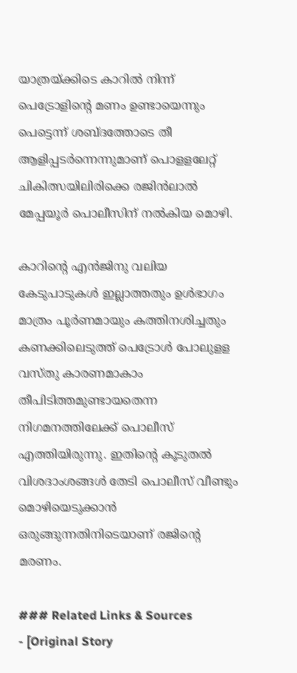യാത്രയ്ക്കിടെ കാറിൽ നിന്ന് പെട്രോളിന്റെ മണം ഉണ്ടായെന്നും പെട്ടെന്ന് ശബ്ദത്തോടെ തീ ആളിപ്പടർന്നെന്നുമാണ് പൊളളലേറ്റ് ചികിത്സയിലിരിക്കെ രജിൻലാൽ മേപ്പയൂർ പൊലീസിന് നൽകിയ മൊഴി.

കാറിന്റെ എൻജിനു വലിയ കേടുപാടുകൾ ഇല്ലാത്തതും ഉൾഭാഗം മാത്രം പൂർണമായും കത്തിനശിച്ചതും കണക്കിലെടുത്ത് പെട്രോൾ പോലുളള വസ്തു കാരണമാകാം തീപിടിത്തമുണ്ടായതെന്ന നിഗമനത്തിലേക്ക് പൊലീസ് എത്തിയിരുന്നു. ഇതിന്റെ കൂടുതൽ വിശദാംശങ്ങൾ തേടി പൊലീസ് വീണ്ടും മൊഴിയെടുക്കാൻ ഒരുങ്ങുന്നതിനിടെയാണ് രജിന്റെ മരണം.

### Related Links & Sources
- [Original Story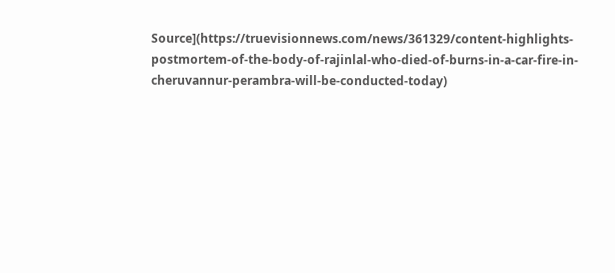Source](https://truevisionnews.com/news/361329/content-highlights-postmortem-of-the-body-of-rajinlal-who-died-of-burns-in-a-car-fire-in-cheruvannur-perambra-will-be-conducted-today)